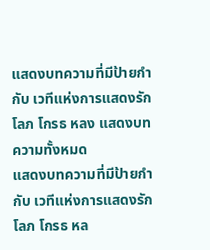แสดงบทความที่มีป้ายกำกับ เวทีแห่งการแสดงรัก โลภ โกรธ หลง แสดงบทความทั้งหมด
แสดงบทความที่มีป้ายกำกับ เวทีแห่งการแสดงรัก โลภ โกรธ หล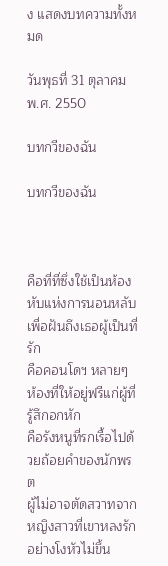ง แสดงบทความทั้งหมด

วันพุธที่ 31 ตุลาคม พ.ศ. 2550

บทกวีของฉัน

บทกวีของฉัน



คือที่ที่ซึ่งใช้เป็นห้องหับแห่งการนอนหลับ
เพื่อฝันถึงเธอผู้เป็นที่รัก
คือคอนโดฯ หลายๆ ห้องที่ให้อยู่ฟรีแก่ผู้ที่รู้สึกอกหัก
คือรังหนูที่รกเรื้อไปด้วยถ้อยคำของนักพรต
ผู้ไม่อาจตัดสวาทจากหญิงสาวที่เขาหลงรักอย่างโงหัวไม่ขึ้น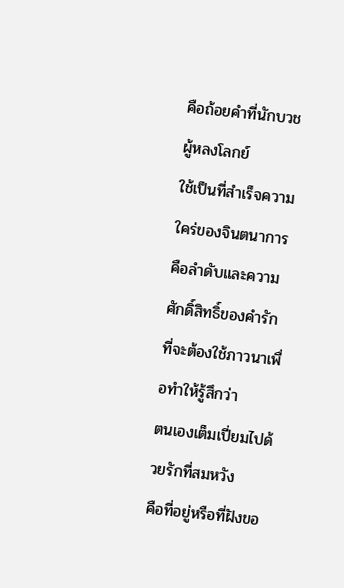คือถ้อยคำที่นักบวชผู้หลงโลกย์
ใช้เป็นที่สำเร็จความใคร่ของจินตนาการ
คือลำดับและความศักดิ์สิทธิ์ของคำรัก
ที่จะต้องใช้ภาวนาเพื่อทำให้รู้สึกว่า
ตนเองเต็มเปี่ยมไปด้วยรักที่สมหวัง
คือที่อยู่หรือที่ฝังขอ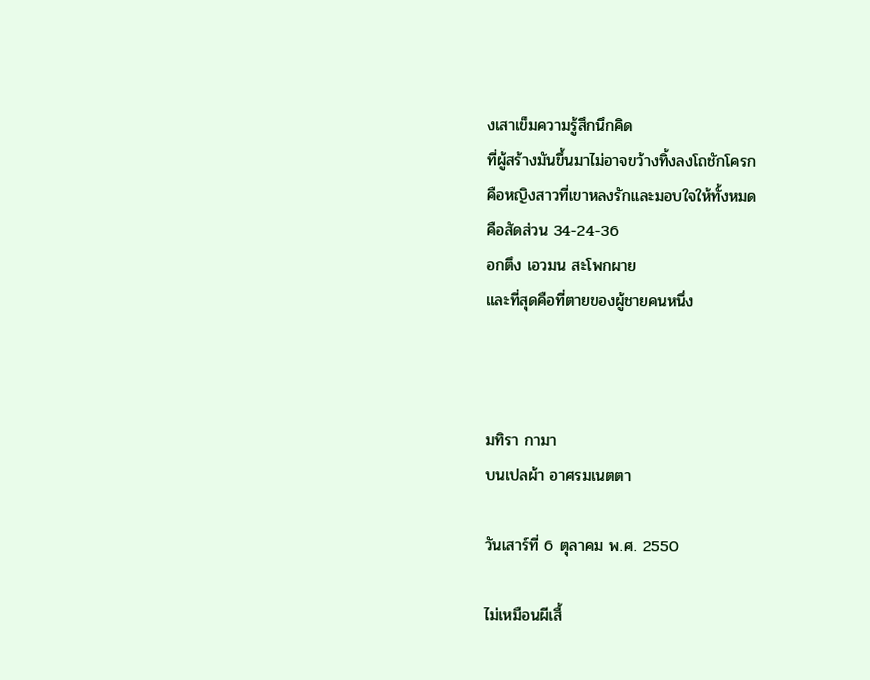งเสาเข็มความรู้สึกนึกคิด
ที่ผู้สร้างมันขึ้นมาไม่อาจขว้างทิ้งลงโถชักโครก
คือหญิงสาวที่เขาหลงรักและมอบใจให้ทั้งหมด
คือสัดส่วน 34-24-36
อกตึง เอวมน สะโพกผาย
และที่สุดคือที่ตายของผู้ชายคนหนึ่ง



มทิรา กามา
บนเปลผ้า อาศรมเนตตา

วันเสาร์ที่ 6 ตุลาคม พ.ศ. 2550

ไม่เหมือนผีเสื้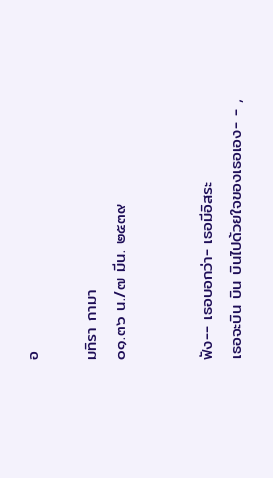อ

มทิรา กามา
๐๑.๓๖ น./๗ มีน. ๒๕๓๙


ฟัง-- เธอบอกว่า- เธอมีอิสระ
เธอจะบิน บิน บินไปด้วยใจของเธอเอง- - ,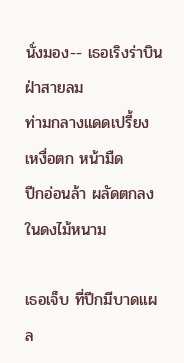นั่งมอง-- เธอเริงร่าบินฝ่าสายลม
ท่ามกลางแดดเปรี้ยง เหงื่อตก หน้ามืด
ปีกอ่อนล้า ผลัดตกลงในดงไม้หนาม

เธอเจ็บ ที่ปีกมีบาดแผล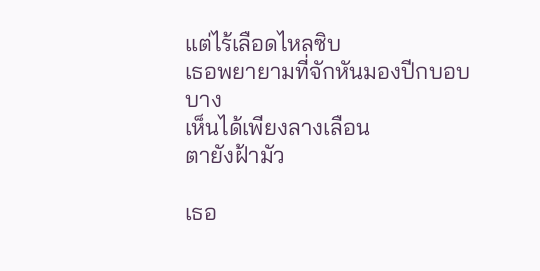แต่ไร้เลือดไหลซิบ
เธอพยายามที่จักหันมองปีกบอบบาง
เห็นได้เพียงลางเลือน
ตายังฝ้ามัว

เธอ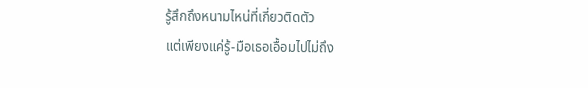รู้สึกถึงหนามไหน่ที่เกี่ยวติดตัว
แต่เพียงแค่รู้-มือเธอเอื้อมไปไม่ถึง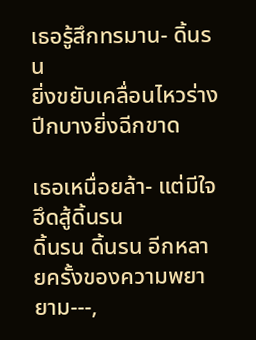เธอรู้สึกทรมาน- ดิ้นรน
ยิ่งขยับเคลื่อนไหวร่างปีกบางยิ่งฉีกขาด

เธอเหนื่อยล้า- แต่มีใจฮึดสู้ดิ้นรน
ดิ้นรน ดิ้นรน อีกหลายครั้งของความพยายาม---,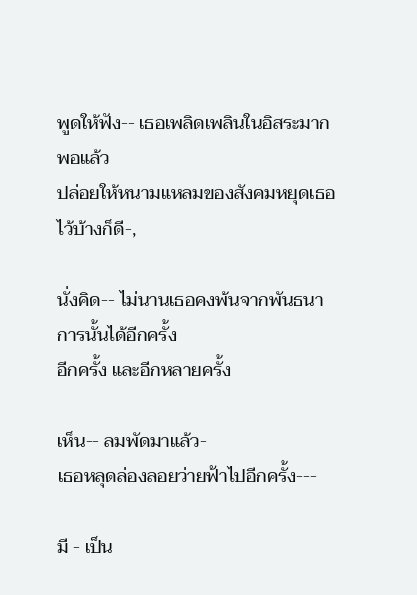พูดให้ฟัง-- เธอเพลิดเพลินในอิสระมากพอแล้ว
ปล่อยให้หนามแหลมของสังคมหยุดเธอไว้บ้างก็ดี-,

นั่งคิด-- ไม่นานเธอคงพ้นจากพันธนาการนั้นได้อีกครั้ง
อีกครั้ง และอีกหลายครั้ง

เห็น-- ลมพัดมาแล้ว-
เธอหลุดล่องลอยว่ายฟ้าไปอีกครั้ง---

มี - เป็น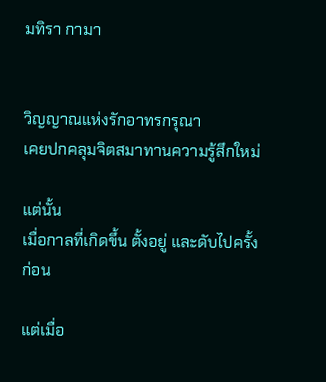มทิรา กามา


วิญญาณแห่งรักอาทรกรุณา
เคยปกคลุมจิตสมาทานความรู้สึกใหม่

แต่นั้น
เมื่อกาลที่เกิดขึ้น ตั้งอยู่ และดับไปครั้งก่อน

แต่เมื่อ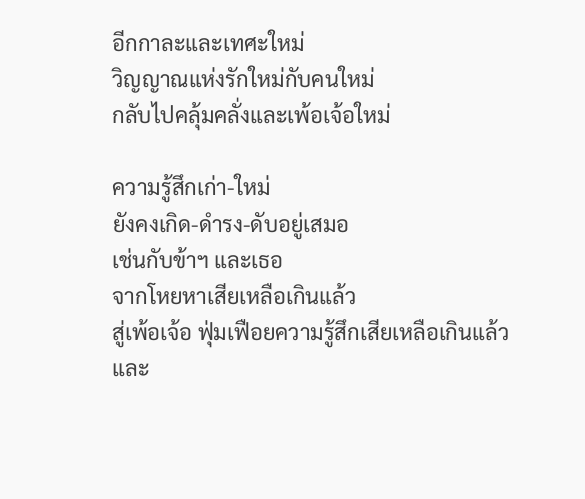อีกกาละและเทศะใหม่
วิญญาณแห่งรักใหม่กับคนใหม่
กลับไปคลุ้มคลั่งและเพ้อเจ้อใหม่

ความรู้สึกเก่า-ใหม่
ยังคงเกิด-ดำรง-ดับอยู่เสมอ
เช่นกับข้าฯ และเธอ
จากโหยหาเสียเหลือเกินแล้ว
สู่เพ้อเจ้อ ฟุ่มเฟือยความรู้สึกเสียเหลือเกินแล้ว
และ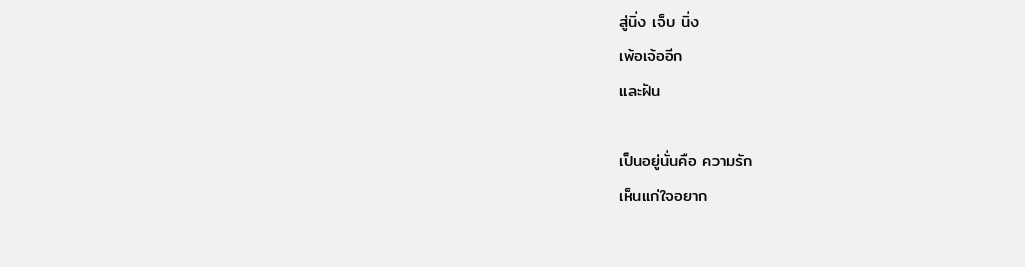สู่นิ่ง เจ็บ นิ่ง
เพ้อเจ้ออีก
และฝัน

เป็นอยู่นั่นคือ ความรัก
เห็นแก่ใจอยาก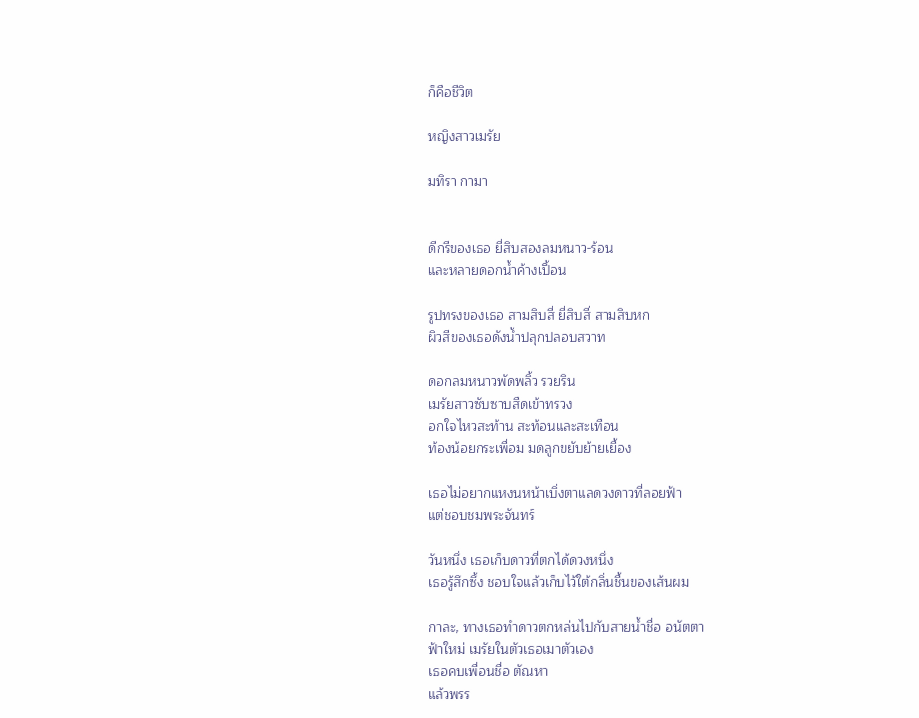ก็คือชีวิต

หญิงสาวเมรัย

มทิรา กามา


ดีกรีของเธอ ยี่สิบสองลมหนาว-ร้อน
และหลายดอกน้ำค้างเปื้อน

รูปทรงของเธอ สามสิบสี่ ยี่สิบสี่ สามสิบหก
ผิวสีของเธอดังน้ำปลุกปลอบสวาท

ดอกลมหนาวพัดพลิ้ว รวยริน
เมรัยสาวซับซาบสืดเข้าทรวง
อกใจไหวสะท้าน สะท้อนและสะเทือน
ท้องน้อยกระเพื่อม มดลูกขยับย้ายเยื้อง

เธอไม่อยากแหงนหน้าเบิ่งตาแลดวงดาวที่ลอยฟ้า
แต่ชอบชมพระจันทร์

วันหนึ่ง เธอเก็บดาวที่ตกได้ดวงหนึ่ง
เธอรู้สึกซึ้ง ชอบใจแล้วเก็บไว้ใต้กลิ่นชื้นของเส้นผม

กาละ, ทางเธอทำดาวตกหล่นไปกับสายน้ำชื่อ อนัตตา
ฟ้าใหม่ เมรัยในตัวเธอเมาตัวเอง
เธอคบเพื่อนชื่อ ตัณหา
แล้วพรร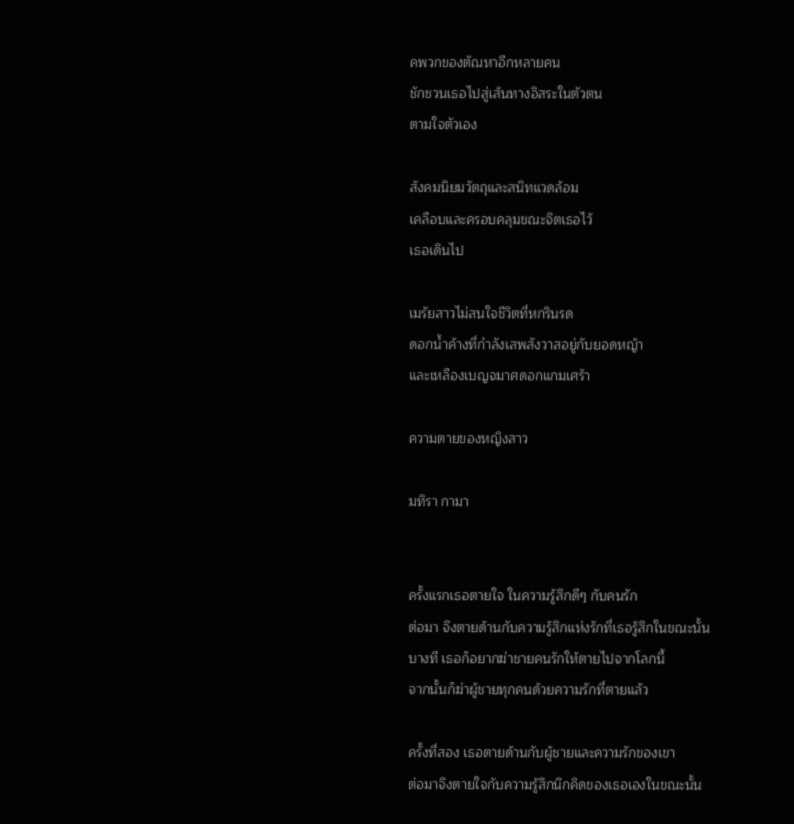คพวกของตัณหาอีกหลายคน
ชักชวนเธอไปสู่เส้นทางอิสระในตัวตน
ตามใจตัวเอง

สังคมนิยมวัตถุและสนิทแวดล้อม
เคลือบและครอบคลุมขณะจิตเธอไว้
เธอเดินไป

เมรัยสาวไม่สนใจชีวิตที่หกรินรด
ดอกน้ำค้างที่กำลังเสพสังวาสอยู่กับยอดหญ้า
และเหลืองเบญจมาศดอกแกมเศร้า

ความตายของหญิงสาว

มทิรา กามา


ครั้งแรกเธอตายใจ ในความรู้สึกดีๆ กับคนรัก
ต่อมา จึงตายด้านกับความรู้สึกแห่งรักที่เธอรู้สึกในขณะนั้น
บางที เธอก็อยากฆ่าชายคนรักให้ตายไปจากโลกนี้
จากนั้นก็ฆ่าผู้ชายทุกคนด้วยความรักที่ตายแล้ว

ครั้งที่สอง เธอตายด้านกับผู้ชายและความรักของเขา
ต่อมาจึงตายใจกับความรู้สึกนึกคิดของเธอเองในขณะนั้น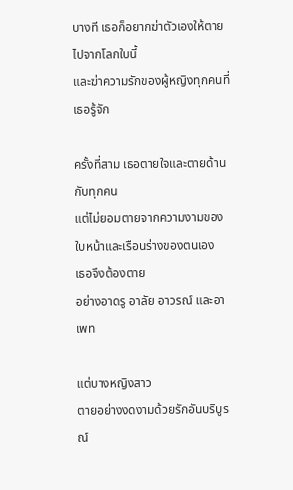บางที เธอก็อยากฆ่าตัวเองให้ตายไปจากโลกใบนี้
และฆ่าความรักของผู้หญิงทุกคนที่เธอรู้จัก

ครั้งที่สาม เธอตายใจและตายด้านกับทุกคน
แต่ไม่ยอมตายจากความงามของใบหน้าและเรือนร่างของตนเอง
เธอจึงต้องตาย
อย่างอาดรู อาลัย อาวรณ์ และอาเพท

แต่บางหญิงสาว
ตายอย่างงดงามด้วยรักอันบริบูรณ์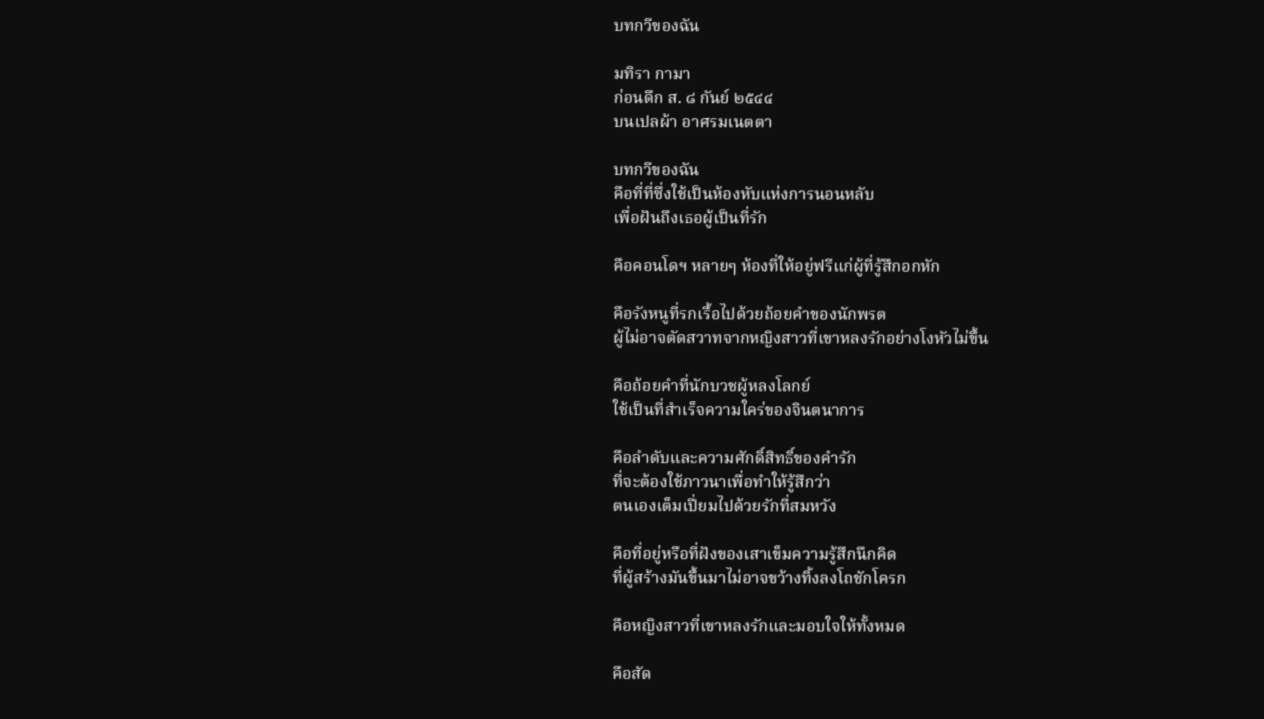บทกวีของฉัน

มทิรา กามา
ก่อนดึก ส. ๘ กันย์ ๒๕๔๔
บนเปลผ้า อาศรมเนตตา

บทกวีของฉัน
คือที่ที่ซึ่งใช้เป็นห้องหับแห่งการนอนหลับ
เพื่อฝันถึงเธอผู้เป็นที่รัก

คือคอนโดฯ หลายๆ ห้องที่ให้อยู่ฟรีแก่ผู้ที่รู้สึกอกหัก

คือรังหนูที่รกเรื้อไปด้วยถ้อยคำของนักพรต
ผู้ไม่อาจตัดสวาทจากหญิงสาวที่เขาหลงรักอย่างโงหัวไม่ขึ้น

คือถ้อยคำที่นักบวชผู้หลงโลกย์
ใช้เป็นที่สำเร็จความใคร่ของจินตนาการ

คือลำดับและความศักดิ์สิทธิ์ของคำรัก
ที่จะต้องใช้ภาวนาเพื่อทำให้รู้สึกว่า
ตนเองเต็มเปี่ยมไปด้วยรักที่สมหวัง

คือที่อยู่หรือที่ฝังของเสาเข็มความรู้สึกนึกคิด
ที่ผู้สร้างมันขึ้นมาไม่อาจขว้างทิ้งลงโถชักโครก

คือหญิงสาวที่เขาหลงรักและมอบใจให้ทั้งหมด

คือสัด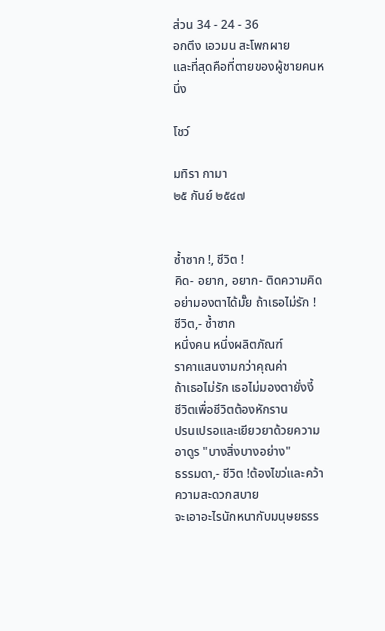ส่วน 34 - 24 - 36
อกตึง เอวมน สะโพกผาย
และที่สุดคือที่ตายของผู้ชายคนหนึ่ง

โชว์

มทิรา กามา
๒๕ กันย์ ๒๕๔๗


ซ้ำซาก !, ชีวิต !
คิด- อยาก, อยาก- ติดความคิด
อย่ามองตาได้มั๊ย ถ้าเธอไม่รัก !
ชีวิต,- ซ้ำซาก
หนึ่งคน หนึ่งผลิตภัณฑ์
ราคาแสนงามกว่าคุณค่า
ถ้าเธอไม่รัก เธอไม่มองตายั่งงี้
ชีวิตเพื่อชีวิตต้องหักราน
ปรนเปรอและเยียวยาด้วยความอาดูร "บางสิ่งบางอย่าง"
ธรรมดา,- ชีวิต !ต้องไขว่และคว้าความสะดวกสบาย
จะเอาอะไรนักหนากับมนุษยธรร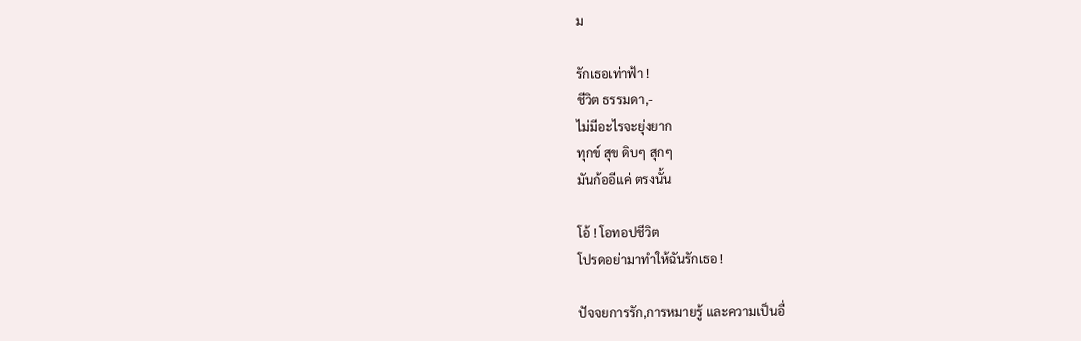ม

รักเธอเท่าฟ้า !
ชีวิต ธรรมดา,-
ไม่มีอะไรจะยุ่งยาก
ทุกข์ สุข ดิบๆ สุกๆ
มันก้ออีแค่ ตรงนั้น

โอ้ ! โอทอปชีวิต
โปรดอย่ามาทำให้ฉันรักเธอ !

ปัจจยการรัก,การหมายรู้ และความเป็นอื่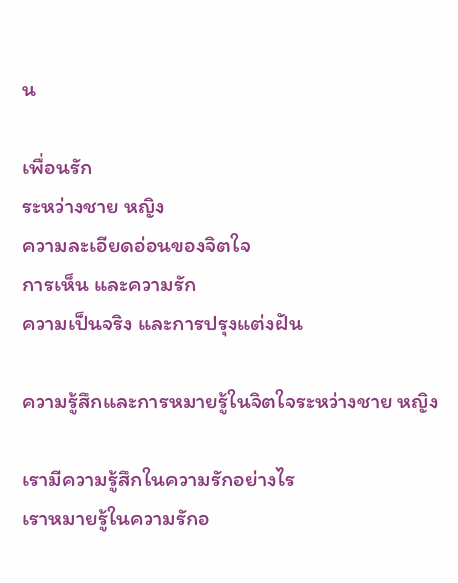น

เพื่อนรัก
ระหว่างชาย หญิง
ความละเอียดอ่อนของจิตใจ
การเห็น และความรัก
ความเป็นจริง และการปรุงแต่งฝัน

ความรู้สึกและการหมายรู้ในจิตใจระหว่างชาย หญิง

เรามีความรู้สึกในความรักอย่างไร
เราหมายรู้ในความรักอ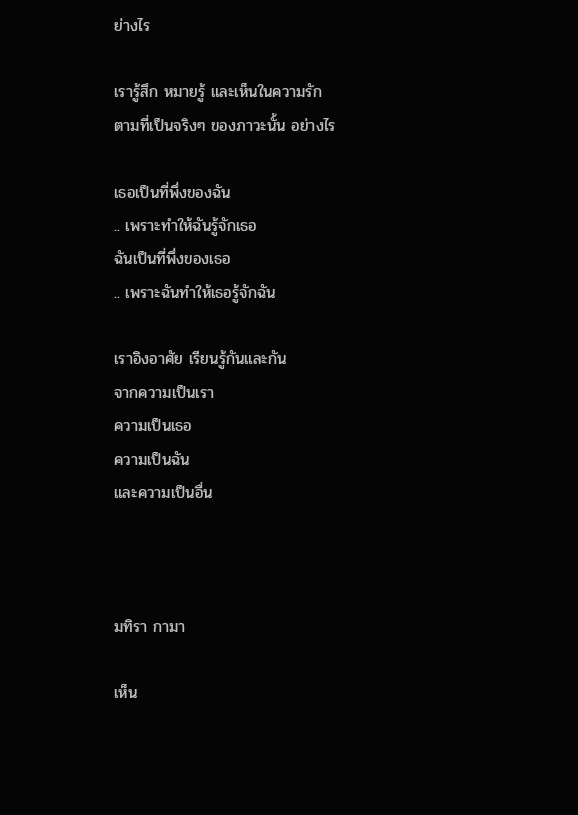ย่างไร

เรารู้สึก หมายรู้ และเห็นในความรัก
ตามที่เป็นจริงๆ ของภาวะนั้น อย่างไร

เธอเป็นที่พึ่งของฉัน
.. เพราะทำให้ฉันรู้จักเธอ
ฉันเป็นที่พึ่งของเธอ
.. เพราะฉันทำให้เธอรู้จักฉัน

เราอิงอาศัย เรียนรู้กันและกัน
จากความเป็นเรา
ความเป็นเธอ
ความเป็นฉัน
และความเป็นอื่น



มทิรา กามา

เห็น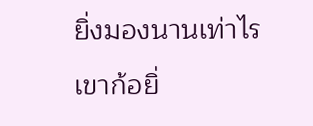ยิ่งมองนานเท่าไร
เขาก้อยิ่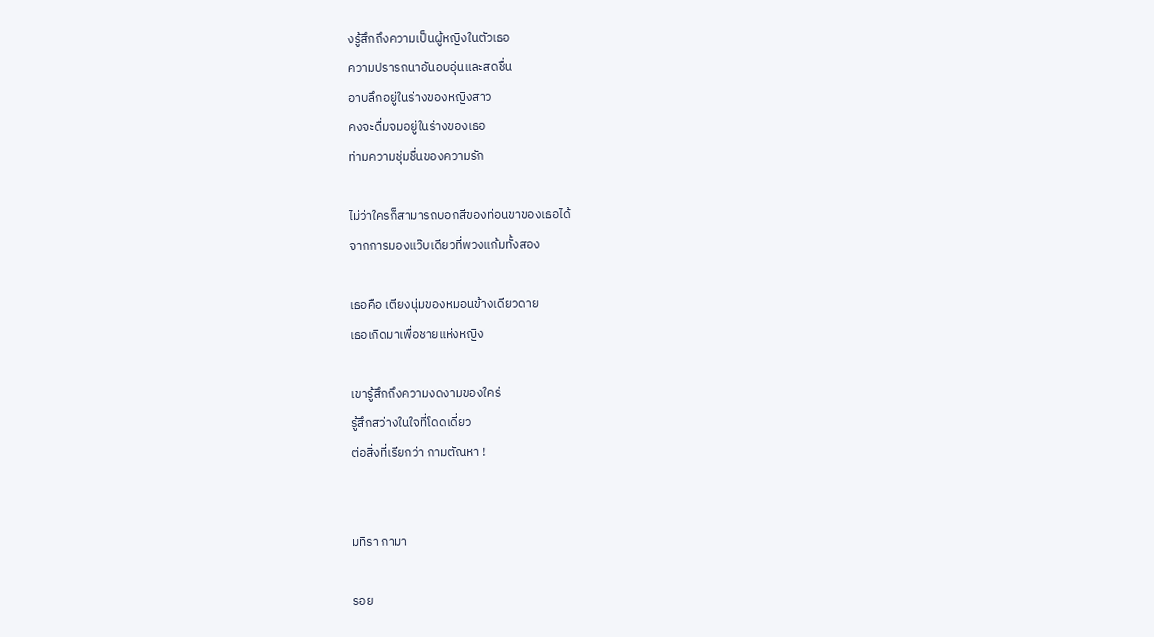งรู้สึกถึงความเป็นผู้หญิงในตัวเธอ
ความปรารถนาอันอบอุ่นและสดชื่น
อาบลึกอยู่ในร่างของหญิงสาว
คงจะดื่มจมอยู่ในร่างของเธอ
ท่ามความชุ่มชื่นของความรัก

ไม่ว่าใครก็สามารถบอกสีของท่อนขาของเธอได้
จากการมองแว๊บเดียวที่พวงแก้มทั้งสอง

เธอคือ เตียงนุ่มของหมอนข้างเดียวดาย
เธอเกิดมาเพื่อชายแห่งหญิง

เขารู้สึกถึงความงดงามของใคร่
รู้สึกสว่างในใจที่โดดเดี่ยว
ต่อสิ่งที่เรียกว่า กามตัณหา !


มทิรา กามา

รอย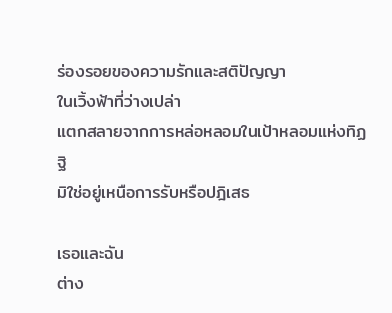ร่องรอยของความรักและสติปัญญา
ในเวิ้งฟ้าที่ว่างเปล่า
แตกสลายจากการหล่อหลอมในเป้าหลอมแห่งทิฏฐิ
มิใช่อยู่เหนือการรับหรือปฎิเสธ

เธอและฉัน
ต่าง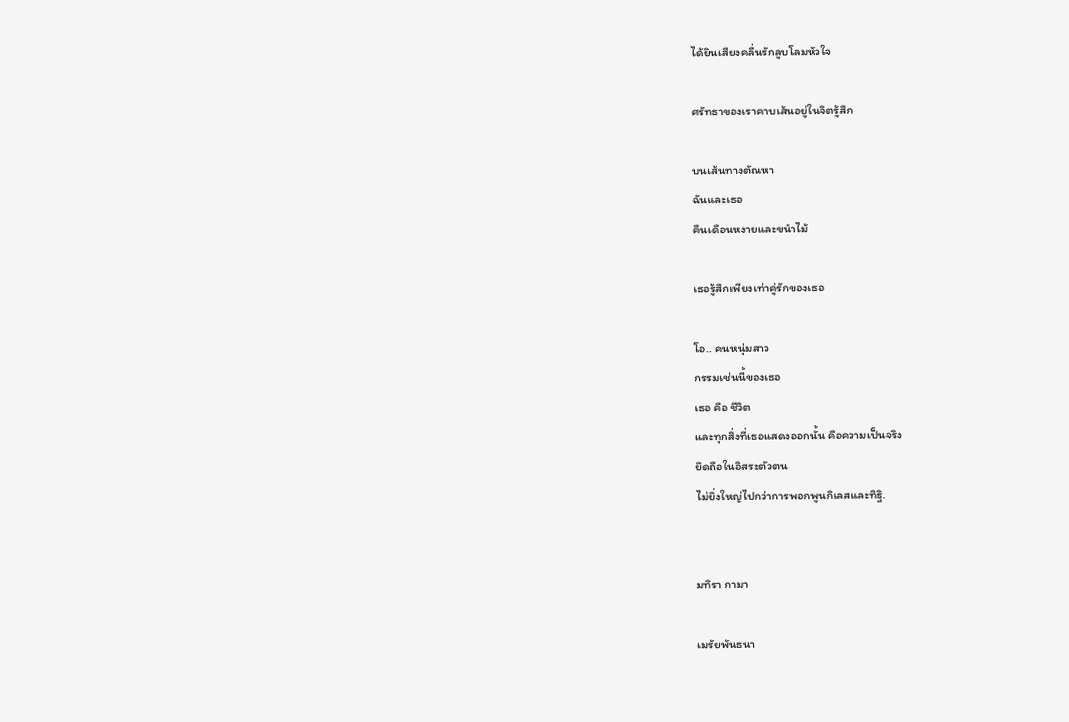ได้ยินเสียงคลื่นรักลูบโลมหัวใจ

ศรัทธาของเราคาบเส้นอยู่ในจิตรู้สึก

บนเส้นทางตัณหา
ฉันและเธอ
คืนเดือนหงายและขนำไม้

เธอรู้สึกเพียงเท่าคู่รักของเธอ

โอ.. คนหนุ่มสาว
กรรมเช่นนี้ของเธอ
เธอ คือ ชีวิต
และทุกสิ่งที่เธอแสดงออกนั้น คือความเป็นจริง
ยึดถือในอิสระตัวตน
ไม่ยิ่งใหญ่ไปกว่าการพอกพูนกิเลสและทิฐิ.


มทิรา กามา

เมรัยพันธนา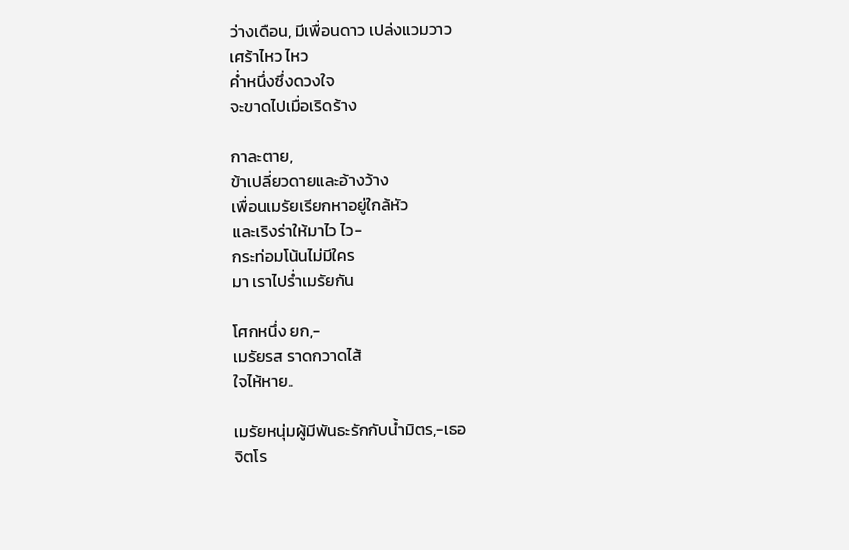ว่างเดือน, มีเพื่อนดาว เปล่งแวมวาว
เศร้าไหว ไหว
ค่ำหนึ่งซึ่งดวงใจ
จะขาดไปเมื่อเริดร้าง

กาละตาย,
ข้าเปลี่ยวดายและอ้างว้าง
เพื่อนเมรัยเรียกหาอยู่ใกล้หัว
และเริงร่าให้มาไว ไว-
กระท่อมโน้นไม่มีใคร
มา เราไปร่ำเมรัยกัน

โศกหนึ่ง ยก,-
เมรัยรส ราดกวาดไส้
ใจไห้หาย..

เมรัยหนุ่มผู้มีพันธะรักกับน้ำมิตร,-เธอ
จิตโร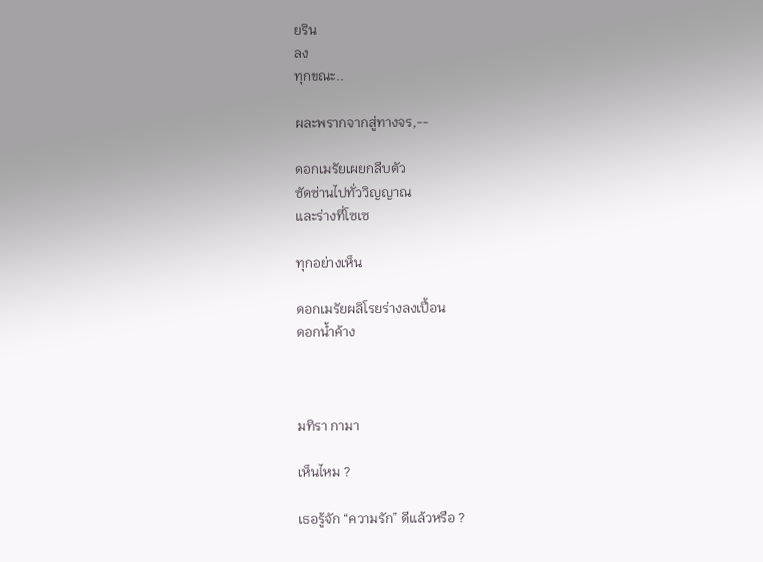ยริน
ลง
ทุกขณะ..

ผละพรากจากสู่ทางจร,--

ดอกเมรัยเผยกลีบตัว
ซัดซ่านไปทั่ววิญญาณ
และร่างที่โซเซ

ทุกอย่างเห็น

ดอกเมรัยผลิโรยร่างลงเปื้อน
ดอกน้ำค้าง



มทิรา กามา

เห็นไหม ?

เธอรู้จัก “ความรัก” ดีแล้วหรือ ?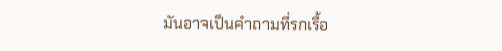มันอาจเป็นคำถามที่รกเรื้อ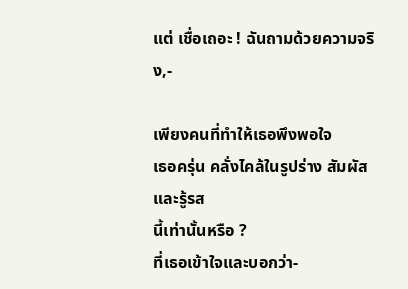แต่ เชื่อเถอะ ! ฉันถามด้วยความจริง,-

เพียงคนที่ทำให้เธอพึงพอใจ
เธอครุ่น คลั่งไคล้ในรูปร่าง สัมผัส
และรู้รส
นี้เท่านั้นหรือ ?
ที่เธอเข้าใจและบอกว่า-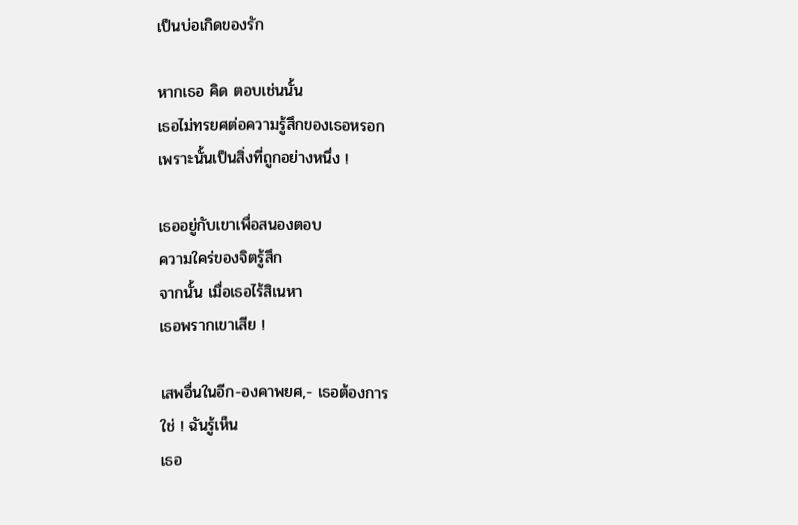เป็นบ่อเกิดของรัก

หากเธอ คิด ตอบเช่นนั้น
เธอไม่ทรยศต่อความรู้สึกของเธอหรอก
เพราะนั้นเป็นสิ่งที่ถูกอย่างหนึ่ง !

เธออยู่กับเขาเพื่อสนองตอบ
ความใคร่ของจิตรู้สึก
จากนั้น เมื่อเธอไร้สิเนหา
เธอพรากเขาเสีย !

เสพอื่นในอีก-องคาพยศ,- เธอต้องการ
ใช่ ! ฉันรู้เห็น
เธอ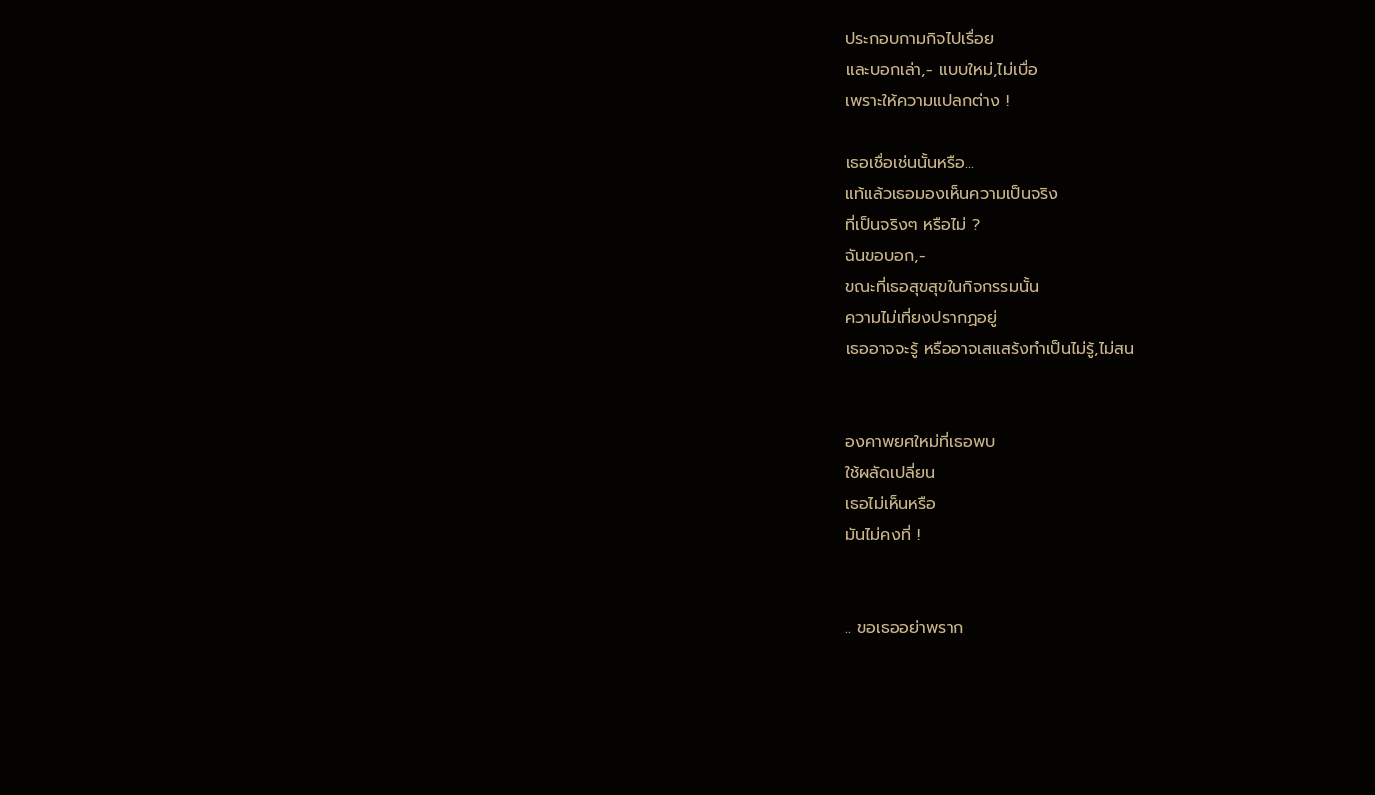ประกอบกามกิจไปเรื่อย
และบอกเล่า,- แบบใหม่,ไม่เบื่อ
เพราะให้ความแปลกต่าง !

เธอเชื่อเช่นนั้นหรือ...
แท้แล้วเธอมองเห็นความเป็นจริง
ที่เป็นจริงๆ หรือไม่ ?
ฉันขอบอก,-
ขณะที่เธอสุขสุขในกิจกรรมนั้น
ความไม่เที่ยงปรากฏอยู่
เธออาจจะรู้ หรืออาจเสแสร้งทำเป็นไม่รู้,ไม่สน


องคาพยศใหม่ที่เธอพบ
ใช้ผลัดเปลี่ยน
เธอไม่เห็นหรือ
มันไม่คงที่ !


.. ขอเธออย่าพราก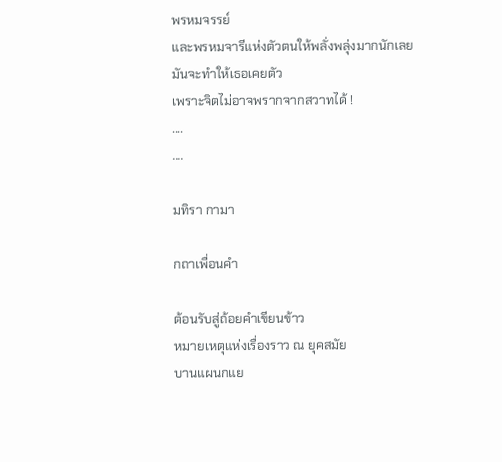พรหมจรรย์
และพรหมจารีแห่งตัวตนให้พลั่งพลุ่งมากนักเลย
มันจะทำให้เธอเคยตัว
เพราะจิตไม่อาจพรากจากสวาทได้ !
....
....

มทิรา กามา

กถาเพื่อนคำ

ต้อนรับสู่ถ้อยคำเขียนข้าว
หมายเหตุแห่งเรื่องราว ณ ยุคสมัย
บานแผนกแย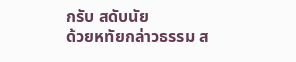กรับ สดับนัย
ด้วยหทัยกล่าวธรรม ส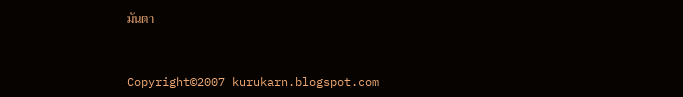มันตา


Copyright©2007 kurukarn.blogspot.com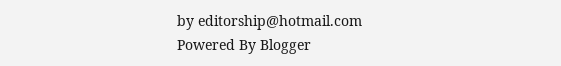by editorship@hotmail.com
Powered By Blogger